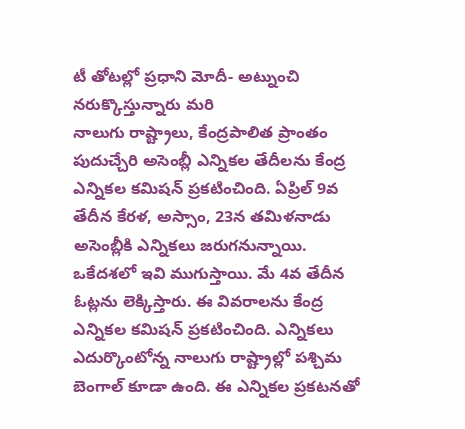టీ తోటల్లో ప్రధాని మోదీ- అట్నుంచి నరుక్కొస్తున్నారు మరి
నాలుగు రాష్ట్రాలు, కేంద్రపాలిత ప్రాంతం పుదుచ్చేరి అసెంబ్లీ ఎన్నికల తేదీలను కేంద్ర ఎన్నికల కమిషన్ ప్రకటించింది. ఏప్రిల్ 9వ తేదీన కేరళ, అస్సాం, 23న తమిళనాడు అసెంబ్లీకి ఎన్నికలు జరుగనున్నాయి. ఒకేదశలో ఇవి ముగుస్తాయి. మే 4వ తేదీన ఓట్లను లెక్కిస్తారు. ఈ వివరాలను కేంద్ర ఎన్నికల కమిషన్ ప్రకటించింది. ఎన్నికలు ఎదుర్కొంటోన్న నాలుగు రాష్ట్రాల్లో పశ్చిమ బెంగాల్ కూడా ఉంది. ఈ ఎన్నికల ప్రకటనతో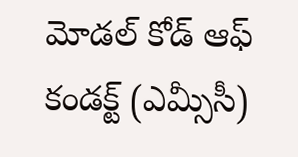మోడల్ కోడ్ ఆఫ్ కండక్ట్ (ఎమ్సీసీ)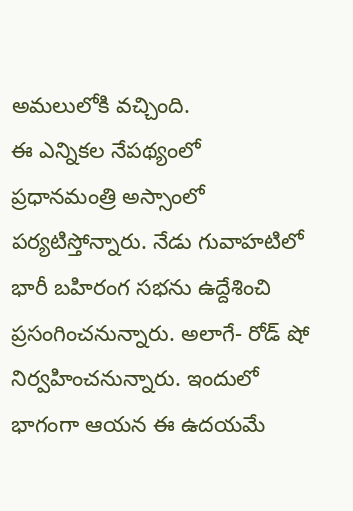అమలులోకి వచ్చింది.
ఈ ఎన్నికల నేపథ్యంలో ప్రధానమంత్రి అస్సాంలో పర్యటిస్తోన్నారు. నేడు గువాహటిలో భారీ బహిరంగ సభను ఉద్దేశించి ప్రసంగించనున్నారు. అలాగే- రోడ్ షో నిర్వహించనున్నారు. ఇందులో భాగంగా ఆయన ఈ ఉదయమే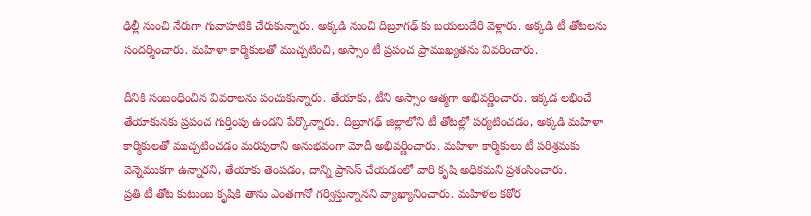ఢిల్లీ నుంచి నేరుగా గువాహటికి చేరుకున్నారు. అక్కడి నుంచి దిబ్రూగఢ్ కు బయలుదేరి వెళ్లారు. అక్కడి టీ తోటలను సందర్శించారు. మహిళా కార్మికులతో ముచ్చటించి, అస్సాం టీ ప్రపంచ ప్రాముఖ్యతను వివరించారు.

దీనికి సంబంధించిన వివరాలను పంచుకున్నారు. తేయాకు, టీని అస్సాం ఆత్మగా అభివర్ణించారు. ఇక్కడ లభించే తేయాకునకు ప్రపంచ గుర్తింపు ఉందని పేర్కొన్నారు. దిబ్రూగఢ్ జిల్లాలోని టీ తోటల్లో పర్యటించడం, అక్కడి మహిళా కార్మికులతో ముచ్చటించడం మరపురాని అనుభవంగా మోదీ అభివర్ణించారు. మహిళా కార్మికులు టీ పరిశ్రమకు వెన్నెముకగా ఉన్నారని, తేయాకు తెంపడం, దాన్ని ప్రాసెస్ చేయడంలో వారి కృషి అధికమని ప్రశంసించారు.
ప్రతి టీ తోట కుటుంబ కృషికి తాను ఎంతగానో గర్విస్తున్నానని వ్యాఖ్యానించారు. మహిళల కఠోర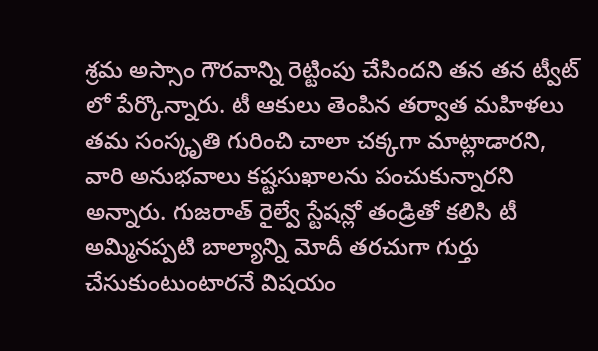శ్రమ అస్సాం గౌరవాన్ని రెట్టింపు చేసిందని తన తన ట్వీట్ లో పేర్కొన్నారు. టీ ఆకులు తెంపిన తర్వాత మహిళలు తమ సంస్కృతి గురించి చాలా చక్కగా మాట్లాడారని, వారి అనుభవాలు కష్టసుఖాలను పంచుకున్నారని అన్నారు. గుజరాత్ రైల్వే స్టేషన్లో తండ్రితో కలిసి టీ అమ్మినప్పటి బాల్యాన్ని మోదీ తరచుగా గుర్తు చేసుకుంటుంటారనే విషయం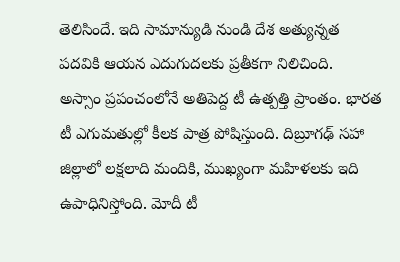తెలిసిందే. ఇది సామాన్యుడి నుండి దేశ అత్యున్నత పదవికి ఆయన ఎదుగుదలకు ప్రతీకగా నిలిచింది.
అస్సాం ప్రపంచంలోనే అతిపెద్ద టీ ఉత్పత్తి ప్రాంతం. భారత టీ ఎగుమతుల్లో కీలక పాత్ర పోషిస్తుంది. దిబ్రూగఢ్ సహా జిల్లాలో లక్షలాది మందికి, ముఖ్యంగా మహిళలకు ఇది ఉపాధినిస్తోంది. మోదీ టీ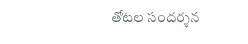తోటల సందర్శన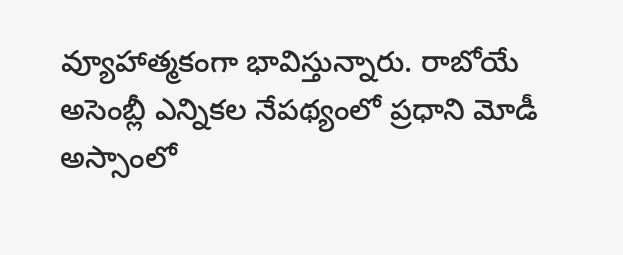వ్యూహాత్మకంగా భావిస్తున్నారు. రాబోయే అసెంబ్లీ ఎన్నికల నేపథ్యంలో ప్రధాని మోడీ అస్సాంలో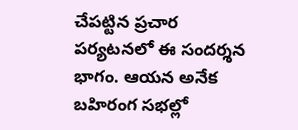చేపట్టిన ప్రచార పర్యటనలో ఈ సందర్శన భాగం. ఆయన అనేక బహిరంగ సభల్లో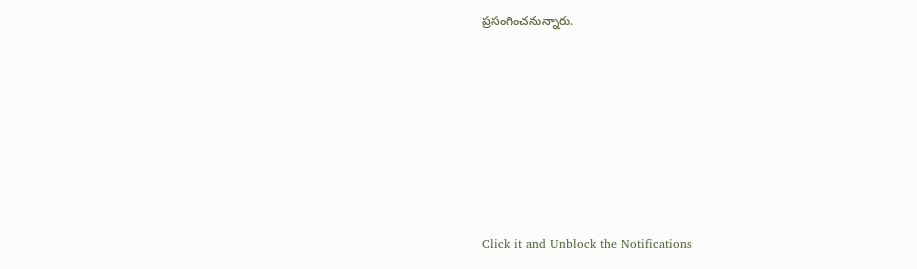ప్రసంగించనున్నారు.












Click it and Unblock the Notifications